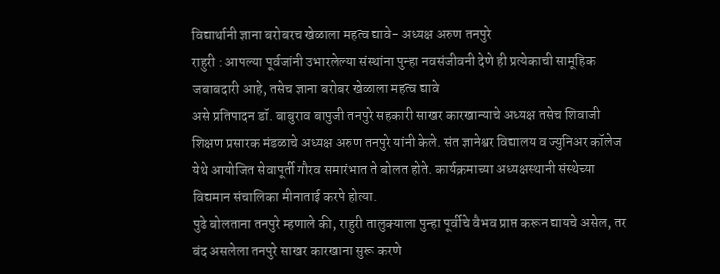विद्यार्थानी ज्ञाना बरोबरच खेळाला महत्व द्यावे- अध्यक्ष अरुण तनपुरे
राहुरी : आपल्या पूर्वजांनी उभारलेल्या संस्थांना पुन्हा नवसंजीवनी देणे ही प्रत्येकाची सामूहिक जबाबदारी आहे, तसेच ज्ञाना बरोबर खेळाला महत्व द्यावे
असे प्रतिपादन डॉ. बाबुराव बापुजी तनपुरे सहकारी साखर कारखान्याचे अध्यक्ष तसेच शिवाजी शिक्षण प्रसारक मंडळाचे अध्यक्ष अरुण तनपुरे यांनी केले. संत ज्ञानेश्वर विद्यालय व ज्युनिअर कॉलेज येथे आयोजित सेवापूर्ती गौरव समारंभात ते बोलत होते. कार्यक्रमाच्या अध्यक्षस्थानी संस्थेच्या विद्यमान संचालिका मीनाताई करपे होत्या.
पुढे बोलताना तनपुरे म्हणाले की, राहुरी तालुक्याला पुन्हा पूर्वीचे वैभव प्राप्त करून द्यायचे असेल, तर बंद असलेला तनपुरे साखर कारखाना सुरू करणे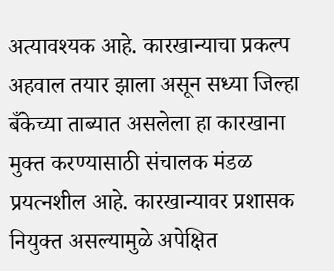अत्यावश्यक आहे. कारखान्याचा प्रकल्प अहवाल तयार झाला असून सध्या जिल्हा बँकेच्या ताब्यात असलेला हा कारखाना मुक्त करण्यासाठी संचालक मंडळ प्रयत्नशील आहे. कारखान्यावर प्रशासक नियुक्त असल्यामुळे अपेक्षित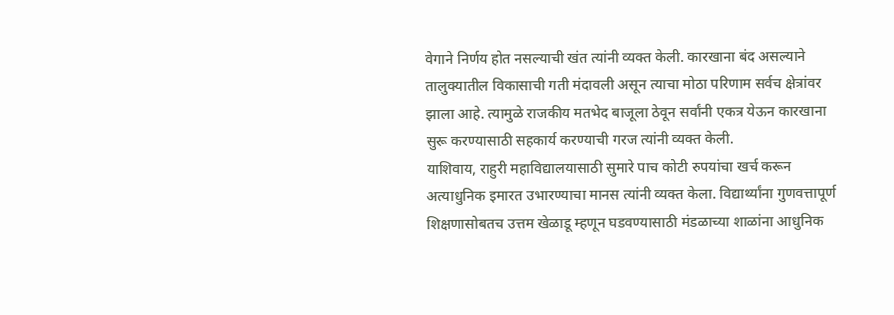वेगाने निर्णय होत नसल्याची खंत त्यांनी व्यक्त केली. कारखाना बंद असल्याने तालुक्यातील विकासाची गती मंदावली असून त्याचा मोठा परिणाम सर्वच क्षेत्रांवर झाला आहे. त्यामुळे राजकीय मतभेद बाजूला ठेवून सर्वांनी एकत्र येऊन कारखाना सुरू करण्यासाठी सहकार्य करण्याची गरज त्यांनी व्यक्त केली.
याशिवाय, राहुरी महाविद्यालयासाठी सुमारे पाच कोटी रुपयांचा खर्च करून अत्याधुनिक इमारत उभारण्याचा मानस त्यांनी व्यक्त केला. विद्यार्थ्यांना गुणवत्तापूर्ण शिक्षणासोबतच उत्तम खेळाडू म्हणून घडवण्यासाठी मंडळाच्या शाळांना आधुनिक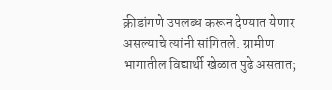क्रीडांगणे उपलब्ध करून देण्यात येणार असल्याचे त्यांनी सांगितले. ग्रामीण भागातील विद्यार्थी खेळात पुढे असतात;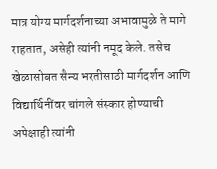मात्र योग्य मार्गदर्शनाच्या अभावामुळे ते मागे राहतात, असेही त्यांनी नमूद केले. तसेच खेळासोबत सैन्य भरतीसाठी मार्गदर्शन आणि विद्यार्थिनींवर चांगले संस्कार होण्याची अपेक्षाही त्यांनी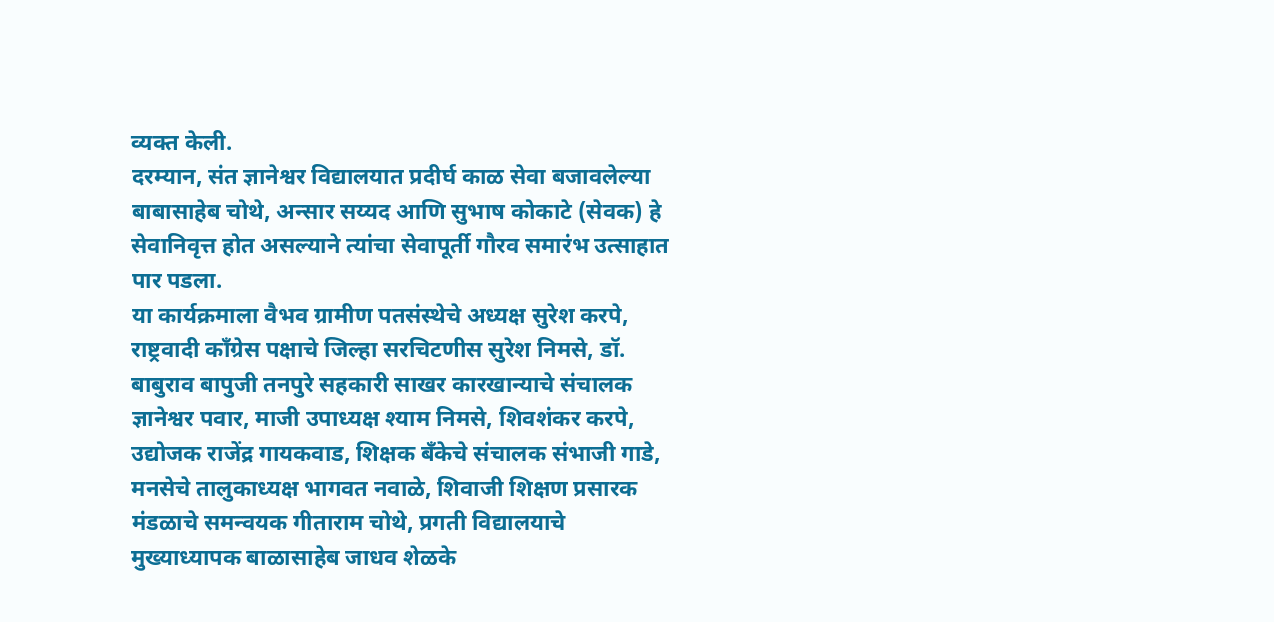व्यक्त केली.
दरम्यान, संत ज्ञानेश्वर विद्यालयात प्रदीर्घ काळ सेवा बजावलेल्या बाबासाहेब चोथे, अन्सार सय्यद आणि सुभाष कोकाटे (सेवक) हे सेवानिवृत्त होत असल्याने त्यांचा सेवापूर्ती गौरव समारंभ उत्साहात पार पडला.
या कार्यक्रमाला वैभव ग्रामीण पतसंस्थेचे अध्यक्ष सुरेश करपे, राष्ट्रवादी काँग्रेस पक्षाचे जिल्हा सरचिटणीस सुरेश निमसे, डॉ. बाबुराव बापुजी तनपुरे सहकारी साखर कारखान्याचे संचालक ज्ञानेश्वर पवार, माजी उपाध्यक्ष श्याम निमसे, शिवशंकर करपे, उद्योजक राजेंद्र गायकवाड, शिक्षक बँकेचे संचालक संभाजी गाडे, मनसेचे तालुकाध्यक्ष भागवत नवाळे, शिवाजी शिक्षण प्रसारक मंडळाचे समन्वयक गीताराम चोथे, प्रगती विद्यालयाचे मुख्याध्यापक बाळासाहेब जाधव शेळके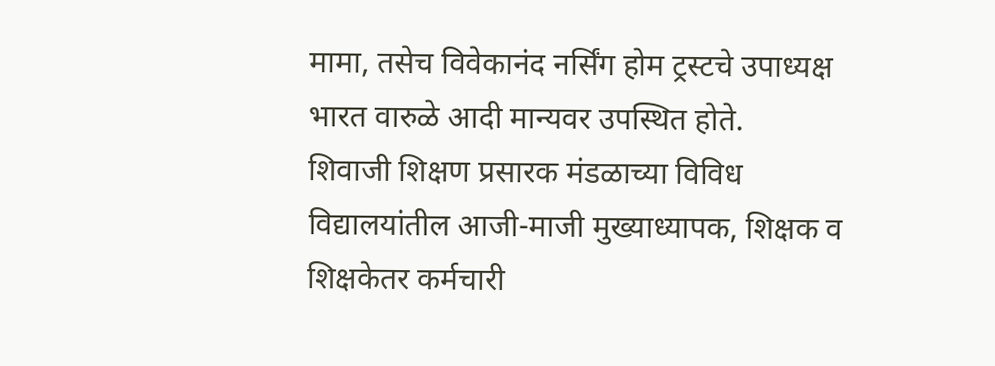मामा, तसेच विवेकानंद नर्सिंग होम ट्रस्टचे उपाध्यक्ष भारत वारुळे आदी मान्यवर उपस्थित होते.
शिवाजी शिक्षण प्रसारक मंडळाच्या विविध विद्यालयांतील आजी-माजी मुख्याध्यापक, शिक्षक व शिक्षकेतर कर्मचारी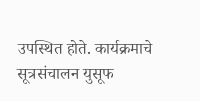उपस्थित होते. कार्यक्रमाचे सूत्रसंचालन युसूफ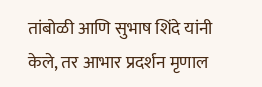तांबोळी आणि सुभाष शिंदे यांनी केले, तर आभार प्रदर्शन मृणाल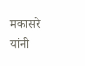मकासरे यांनी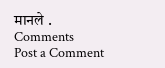मानले .
Comments
Post a Comment